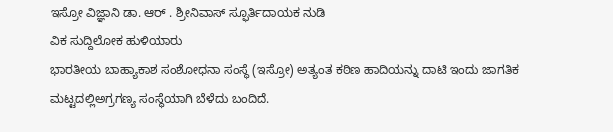ಇಸ್ರೋ ವಿಜ್ಞಾನಿ ಡಾ. ಆರ್ . ಶ್ರೀನಿವಾಸ್ ಸ್ಫೂರ್ತಿದಾಯಕ ನುಡಿ
ವಿಕ ಸುದ್ದಿಲೋಕ ಹುಳಿಯಾರು
ಭಾರತೀಯ ಬಾಹ್ಯಾಕಾಶ ಸಂಶೋಧನಾ ಸಂಸ್ಥೆ (ಇಸ್ರೋ) ಅತ್ಯಂತ ಕಠಿಣ ಹಾದಿಯನ್ನು ದಾಟಿ ಇಂದು ಜಾಗತಿಕ ಮಟ್ಟದಲ್ಲಿಅಗ್ರಗಣ್ಯ ಸಂಸ್ಥೆಯಾಗಿ ಬೆಳೆದು ಬಂದಿದೆ.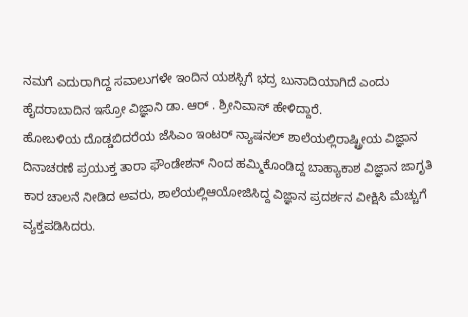ನಮಗೆ ಎದುರಾಗಿದ್ದ ಸವಾಲುಗಳೇ ಇಂದಿನ ಯಶಸ್ಸಿಗೆ ಭದ್ರ ಬುನಾದಿಯಾಗಿದೆ ಎಂದು ಹೈದರಾಬಾದಿನ ಇಸ್ರೋ ವಿಜ್ಞಾನಿ ಡಾ. ಆರ್ . ಶ್ರೀನಿವಾಸ್ ಹೇಳಿದ್ದಾರೆ.
ಹೋಬಳಿಯ ದೊಡ್ಡಬಿದರೆಯ ಜೆಸಿಎಂ ಇಂಟರ್ ನ್ಯಾಷನಲ್ ಶಾಲೆಯಲ್ಲಿರಾಷ್ಟ್ರೀಯ ವಿಜ್ಞಾನ ದಿನಾಚರಣೆ ಪ್ರಯುಕ್ತ ತಾರಾ ಫೌಂಡೇಶನ್ ನಿಂದ ಹಮ್ಮಿಕೊಂಡಿದ್ದ ಬಾಹ್ಯಾಕಾಶ ವಿಜ್ಞಾನ ಜಾಗೃತಿ ಕಾರ ಚಾಲನೆ ನೀಡಿದ ಅವರು, ಶಾಲೆಯಲ್ಲಿಆಯೋಜಿಸಿದ್ದ ವಿಜ್ಞಾನ ಪ್ರದರ್ಶನ ವೀಕ್ಷಿಸಿ ಮೆಚ್ಚುಗೆ ವ್ಯಕ್ತಪಡಿಸಿದರು.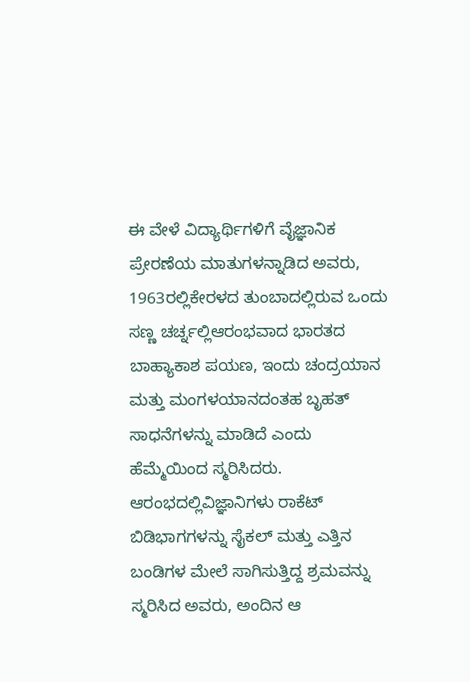ಈ ವೇಳೆ ವಿದ್ಯಾರ್ಥಿಗಳಿಗೆ ವೈಜ್ಞಾನಿಕ ಪ್ರೇರಣೆಯ ಮಾತುಗಳನ್ನಾಡಿದ ಅವರು, 1963ರಲ್ಲಿಕೇರಳದ ತುಂಬಾದಲ್ಲಿರುವ ಒಂದು ಸಣ್ಣ ಚರ್ಚ್ನಲ್ಲಿಆರಂಭವಾದ ಭಾರತದ ಬಾಹ್ಯಾಕಾಶ ಪಯಣ, ಇಂದು ಚಂದ್ರಯಾನ ಮತ್ತು ಮಂಗಳಯಾನದಂತಹ ಬೃಹತ್ ಸಾಧನೆಗಳನ್ನು ಮಾಡಿದೆ ಎಂದು ಹೆಮ್ಮೆಯಿಂದ ಸ್ಮರಿಸಿದರು. ಆರಂಭದಲ್ಲಿವಿಜ್ಞಾನಿಗಳು ರಾಕೆಟ್ ಬಿಡಿಭಾಗಗಳನ್ನು ಸೈಕಲ್ ಮತ್ತು ಎತ್ತಿನ ಬಂಡಿಗಳ ಮೇಲೆ ಸಾಗಿಸುತ್ತಿದ್ದ ಶ್ರಮವನ್ನು ಸ್ಮರಿಸಿದ ಅವರು, ಅಂದಿನ ಆ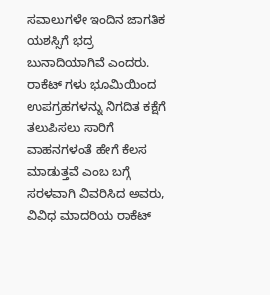ಸವಾಲುಗಳೇ ಇಂದಿನ ಜಾಗತಿಕ ಯಶಸ್ಸಿಗೆ ಭದ್ರ ಬುನಾದಿಯಾಗಿವೆ ಎಂದರು.
ರಾಕೆಟ್ ಗಳು ಭೂಮಿಯಿಂದ ಉಪಗ್ರಹಗಳನ್ನು ನಿಗದಿತ ಕಕ್ಷೆಗೆ ತಲುಪಿಸಲು ಸಾರಿಗೆ ವಾಹನಗಳಂತೆ ಹೇಗೆ ಕೆಲಸ ಮಾಡುತ್ತವೆ ಎಂಬ ಬಗ್ಗೆ ಸರಳವಾಗಿ ವಿವರಿಸಿದ ಅವರು, ವಿವಿಧ ಮಾದರಿಯ ರಾಕೆಟ್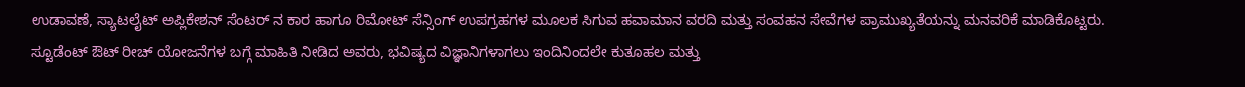ಉಡಾವಣೆ, ಸ್ಯಾಟಲೈಟ್ ಅಪ್ಲಿಕೇಶನ್ ಸೆಂಟರ್ ನ ಕಾರ ಹಾಗೂ ರಿಮೋಟ್ ಸೆನ್ಸಿಂಗ್ ಉಪಗ್ರಹಗಳ ಮೂಲಕ ಸಿಗುವ ಹವಾಮಾನ ವರದಿ ಮತ್ತು ಸಂವಹನ ಸೇವೆಗಳ ಪ್ರಾಮುಖ್ಯತೆಯನ್ನು ಮನವರಿಕೆ ಮಾಡಿಕೊಟ್ಟರು.
ಸ್ಟೂಡೆಂಟ್ ಔಟ್ ರೀಚ್ ಯೋಜನೆಗಳ ಬಗ್ಗೆ ಮಾಹಿತಿ ನೀಡಿದ ಅವರು, ಭವಿಷ್ಯದ ವಿಜ್ಞಾನಿಗಳಾಗಲು ಇಂದಿನಿಂದಲೇ ಕುತೂಹಲ ಮತ್ತು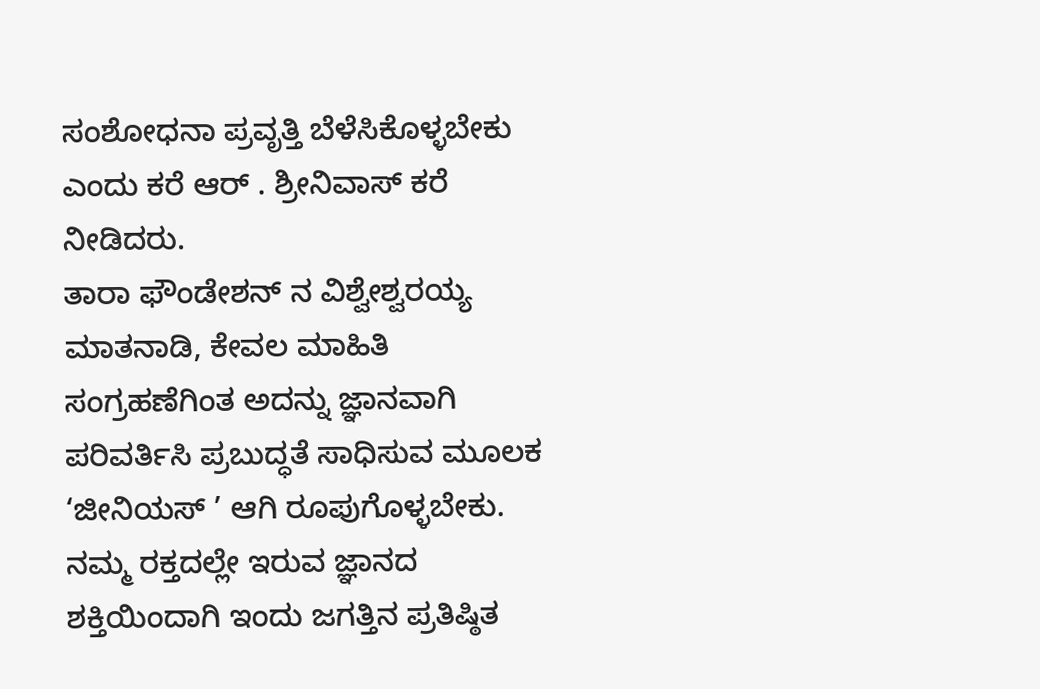ಸಂಶೋಧನಾ ಪ್ರವೃತ್ತಿ ಬೆಳೆಸಿಕೊಳ್ಳಬೇಕು ಎಂದು ಕರೆ ಆರ್ . ಶ್ರೀನಿವಾಸ್ ಕರೆ ನೀಡಿದರು.
ತಾರಾ ಫೌಂಡೇಶನ್ ನ ವಿಶ್ವೇಶ್ವರಯ್ಯ ಮಾತನಾಡಿ, ಕೇವಲ ಮಾಹಿತಿ ಸಂಗ್ರಹಣೆಗಿಂತ ಅದನ್ನು ಜ್ಞಾನವಾಗಿ ಪರಿವರ್ತಿಸಿ ಪ್ರಬುದ್ಧತೆ ಸಾಧಿಸುವ ಮೂಲಕ ‘ಜೀನಿಯಸ್ ’ ಆಗಿ ರೂಪುಗೊಳ್ಳಬೇಕು. ನಮ್ಮ ರಕ್ತದಲ್ಲೇ ಇರುವ ಜ್ಞಾನದ ಶಕ್ತಿಯಿಂದಾಗಿ ಇಂದು ಜಗತ್ತಿನ ಪ್ರತಿಷ್ಠಿತ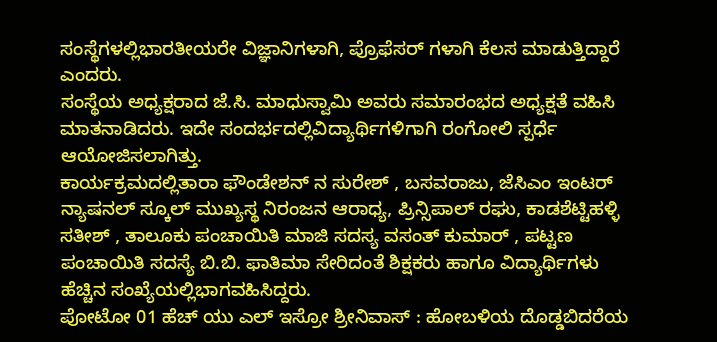ಸಂಸ್ಥೆಗಳಲ್ಲಿಭಾರತೀಯರೇ ವಿಜ್ಞಾನಿಗಳಾಗಿ, ಪ್ರೊಫೆಸರ್ ಗಳಾಗಿ ಕೆಲಸ ಮಾಡುತ್ತಿದ್ದಾರೆ ಎಂದರು.
ಸಂಸ್ಥೆಯ ಅಧ್ಯಕ್ಷರಾದ ಜೆ.ಸಿ. ಮಾಧುಸ್ವಾಮಿ ಅವರು ಸಮಾರಂಭದ ಅಧ್ಯಕ್ಷತೆ ವಹಿಸಿ ಮಾತನಾಡಿದರು. ಇದೇ ಸಂದರ್ಭದಲ್ಲಿವಿದ್ಯಾರ್ಥಿಗಳಿಗಾಗಿ ರಂಗೋಲಿ ಸ್ಪರ್ಧೆ ಆಯೋಜಿಸಲಾಗಿತ್ತು.
ಕಾರ್ಯಕ್ರಮದಲ್ಲಿತಾರಾ ಫೌಂಡೇಶನ್ ನ ಸುರೇಶ್ , ಬಸವರಾಜು, ಜೆಸಿಎಂ ಇಂಟರ್ ನ್ಯಾಷನಲ್ ಸ್ಕೂಲ್ ಮುಖ್ಯಸ್ಥ ನಿರಂಜನ ಆರಾಧ್ಯ, ಪ್ರಿನ್ಸಿಪಾಲ್ ರಘು, ಕಾಡಶೆಟ್ಟಿಹಳ್ಳಿ ಸತೀಶ್ , ತಾಲೂಕು ಪಂಚಾಯಿತಿ ಮಾಜಿ ಸದಸ್ಯ ವಸಂತ್ ಕುಮಾರ್ , ಪಟ್ಟಣ ಪಂಚಾಯಿತಿ ಸದಸ್ಯೆ ಬಿ.ಬಿ. ಫಾತಿಮಾ ಸೇರಿದಂತೆ ಶಿಕ್ಷಕರು ಹಾಗೂ ವಿದ್ಯಾರ್ಥಿಗಳು ಹೆಚ್ಚಿನ ಸಂಖ್ಯೆಯಲ್ಲಿಭಾಗವಹಿಸಿದ್ದರು.
ಪೋಟೋ 01 ಹೆಚ್ ಯು ಎಲ್ ಇಸ್ರೋ ಶ್ರೀನಿವಾಸ್ : ಹೋಬಳಿಯ ದೊಡ್ಡಬಿದರೆಯ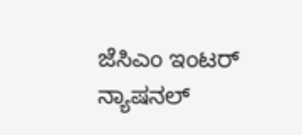ಜೆಸಿಎಂ ಇಂಟರ್ ನ್ಯಾಷನಲ್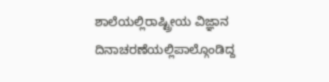ಶಾಲೆಯಲ್ಲಿರಾಷ್ಟ್ರೀಯ ವಿಜ್ಞಾನ ದಿನಾಚರಣೆಯಲ್ಲಿಪಾಲ್ಗೊಂಡಿದ್ದ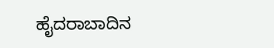ಹೈದರಾಬಾದಿನ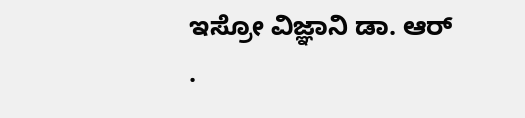ಇಸ್ರೋ ವಿಜ್ಞಾನಿ ಡಾ. ಆರ್ .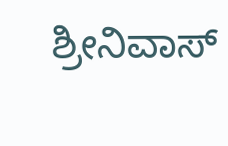ಶ್ರೀನಿವಾಸ್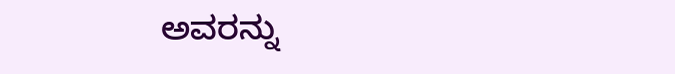ಅವರನ್ನು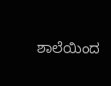ಶಾಲೆಯಿಂದ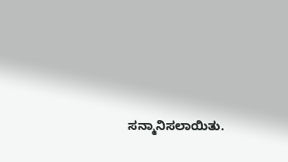ಸನ್ಮಾನಿಸಲಾಯಿತು.